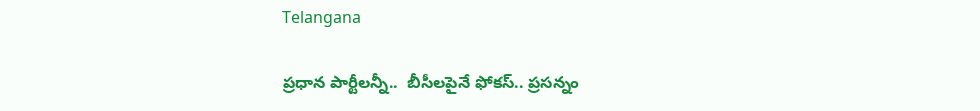Telangana

ప్రధాన పార్టీలన్నీ..  బీసీలపైనే ఫోకస్.. ప్రసన్నం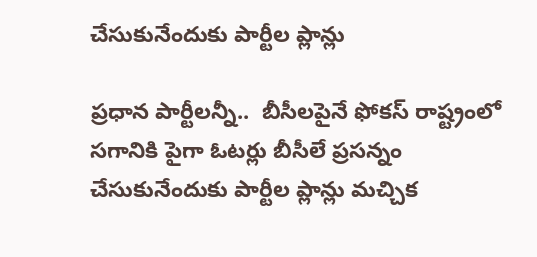చేసుకునేందుకు పార్టీల ప్లాన్లు

ప్రధాన పార్టీలన్నీ..  బీసీలపైనే ఫోకస్ రాష్ట్రంలో సగానికి పైగా ఓటర్లు బీసీలే ప్రసన్నం చేసుకునేందుకు పార్టీల ప్లాన్లు మచ్చిక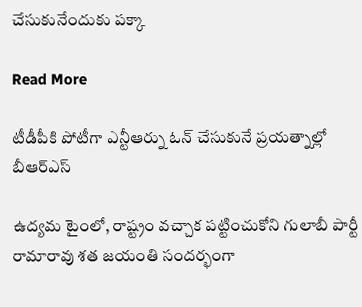చేసుకునేందుకు పక్కా

Read More

టీడీపీకి పోటీగా ఎన్టీఆర్ను ఓన్ చేసుకునే ప్రయత్నాల్లో బీఆర్ఎస్

ఉద్యమ టైంలో, రాష్ట్రం వచ్చాక పట్టించుకోని గులాబీ పార్టీ       రామారావు శత జయంతి సందర్భంగా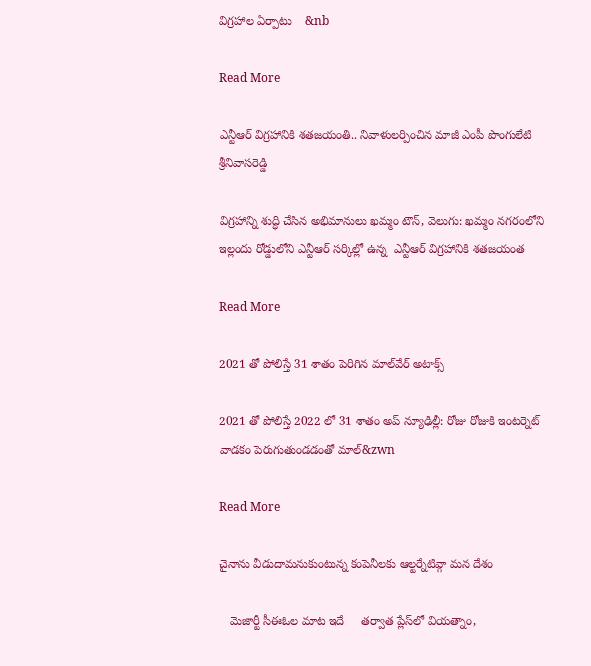విగ్రహాల ఏర్పాటు    &nb

Read More

ఎన్టీఆర్ విగ్రహానికి శతజయంతి.. నివాళులర్పించిన మాజీ ఎంపీ పొంగులేటి శ్రీనివాసరెడ్డి

విగ్రహాన్ని శుద్ధి చేసిన అభిమానులు ఖమ్మం టౌన్, వెలుగు: ఖమ్మం నగరంలోని ఇల్లందు రోడ్డులోని ఎన్టీఆర్ సర్కిల్లో ఉన్న  ఎన్టీఆర్ విగ్రహానికి శతజయంత

Read More

2021 తో పోలిస్తే 31 శాతం పెరిగిన మాల్‌‌‌‌వేర్ అటాక్స్

2021 తో పోలిస్తే 2022 లో 31 శాతం అప్‌‌‌‌ న్యూఢిల్లీ: రోజు రోజుకి ఇంటర్నెట్ వాడకం పెరుగుతుండడంతో మాల్‌‌‌&zwn

Read More

చైనాను వీడుదామనుకుంటున్న కంపెనీలకు ఆల్టర్నేటివ్గా మన దేశం

   మెజార్టీ సీఈఓల మాట ఇదే     తర్వాత ప్లేస్‌‌‌‌లో వియత్నాం,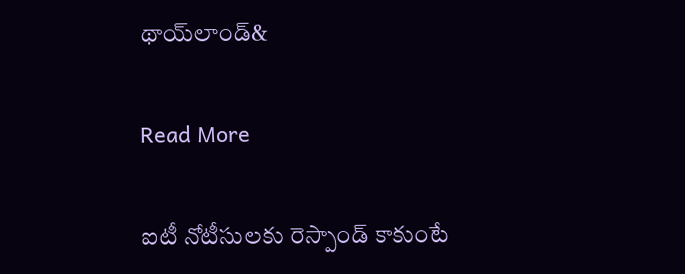థాయ్‌‌‌‌లాండ్‌&

Read More

ఐటీ నోటీసులకు రెస్పాండ్ కాకుంటే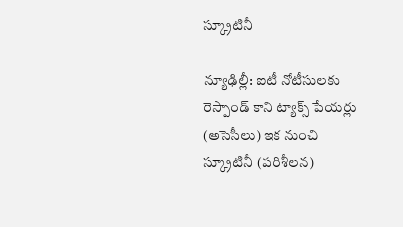స్క్రూటినీ

న్యూఢిల్లీ: ఐటీ నోటీసులకు రెస్పాండ్ కాని ట్యాక్స్ పేయర్లు  (అసెసీలు) ఇక నుంచి స్క్రూటినీ (పరిశీలన)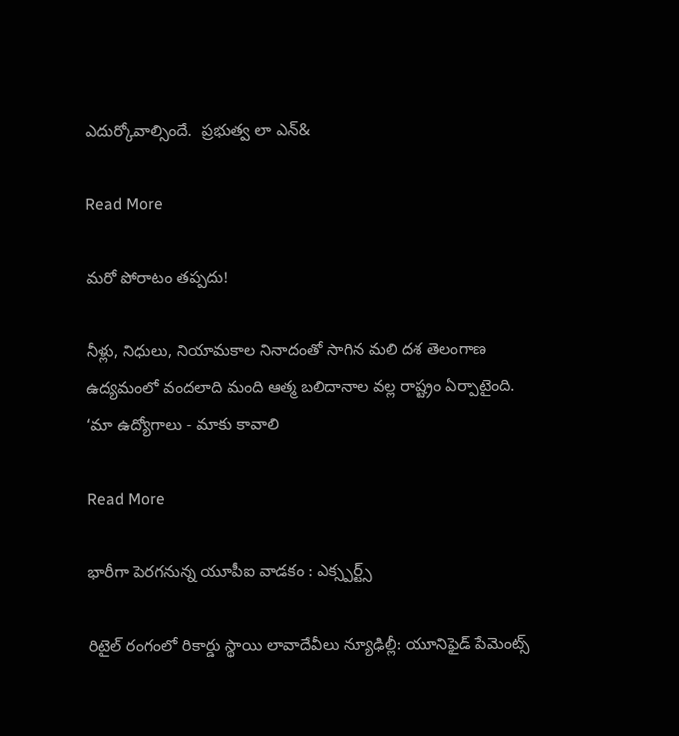ఎదుర్కోవాల్సిందే.  ప్రభుత్వ లా ఎన్‌&

Read More

మరో పోరాటం తప్పదు!

నీళ్లు, నిధులు, నియామకాల నినాదంతో సాగిన మలి దశ తెలంగాణ ఉద్యమంలో వందలాది మంది ఆత్మ బలిదానాల వల్ల రాష్ట్రం ఏర్పాటైంది. ‘మా ఉద్యోగాలు - మాకు కావాలి

Read More

భారీగా పెరగనున్న యూపీఐ వాడకం : ఎక్స్పర్ట్స్

రిటైల్ రంగంలో రికార్డు స్థాయి లావాదేవీలు న్యూఢిల్లీ: యూనిఫైడ్ పేమెంట్స్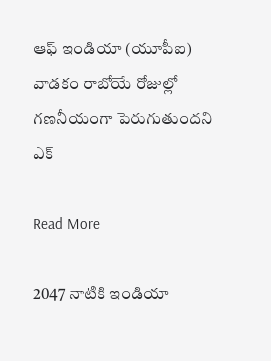ఆఫ్ ఇండియా (యూపీఐ) వాడకం రాబోయే రోజుల్లో గణనీయంగా పెరుగుతుందని ఎక్

Read More

2047 నాటికి ఇండియా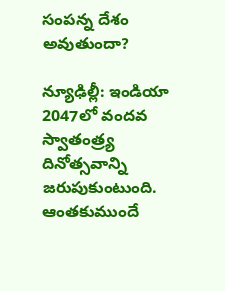సంపన్న దేశం అవుతుందా?

న్యూఢిల్లీ: ఇండియా 2047లో వందవ స్వాతంత్ర్య దినోత్సవాన్ని జరుపుకుంటుంది. ఆంతకుముందే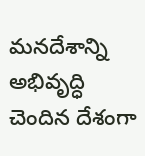మనదేశాన్ని అభివృద్ధి చెందిన దేశంగా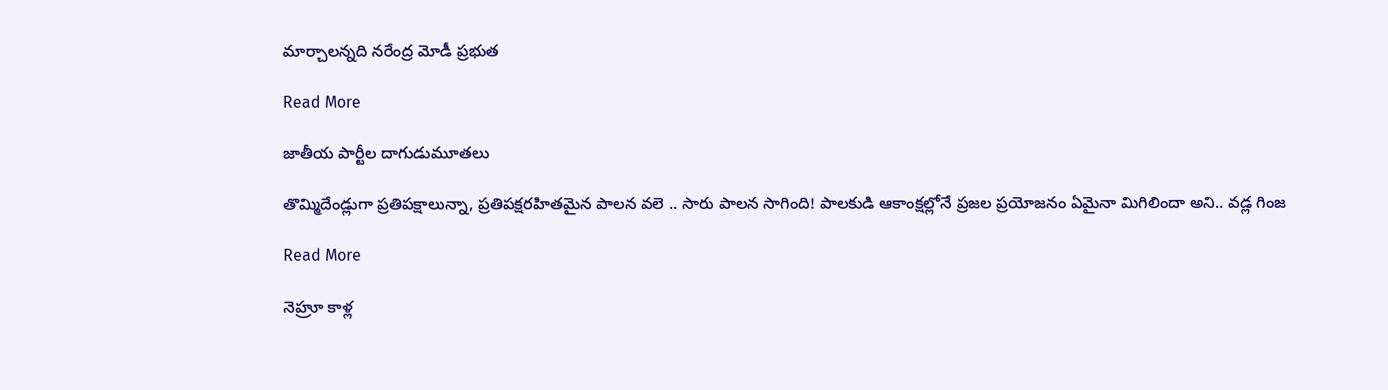మార్చాలన్నది నరేంద్ర మోడీ ప్రభుత

Read More

జాతీయ పార్టీల దాగుడుమూతలు

తొమ్మిదేండ్లుగా ప్రతిపక్షాలున్నా, ప్రతిపక్షరహితమైన పాలన వలె .. సారు పాలన సాగింది! పాలకుడి ఆకాంక్షల్లోనే ప్రజల ప్రయోజనం ఏమైనా మిగిలిందా అని.. వడ్ల గింజ

Read More

నెహ్రూ కాళ్ల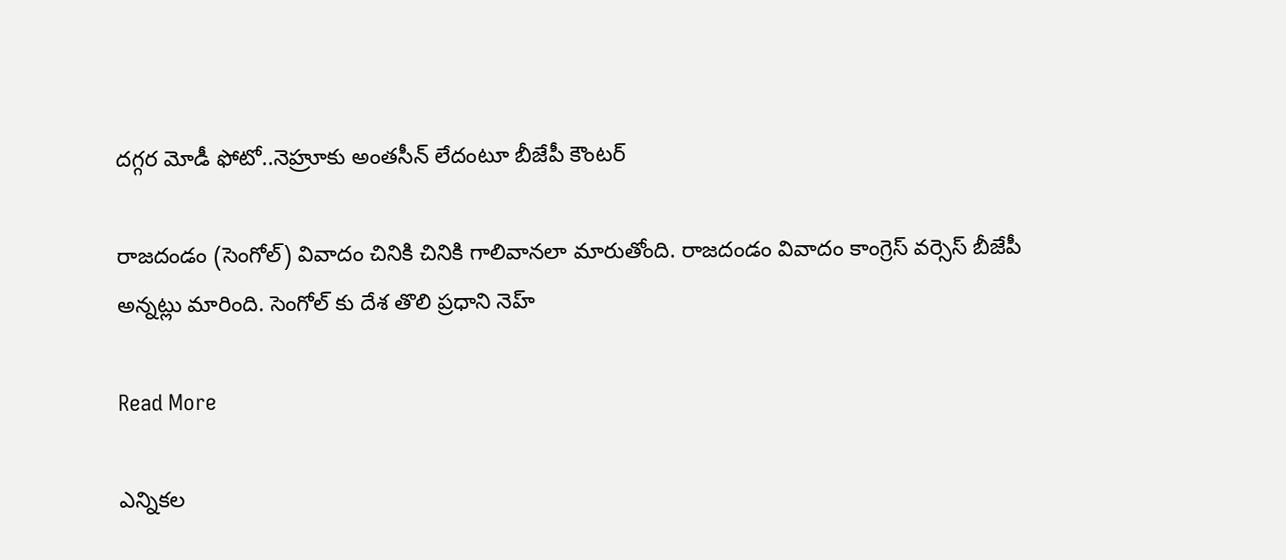దగ్గర మోడీ ఫోటో..నెహ్రూకు అంతసీన్ లేదంటూ బీజేపీ కౌంటర్

రాజదండం (సెంగోల్) వివాదం చినికి చినికి గాలివానలా మారుతోంది. రాజదండం వివాదం కాంగ్రెస్ వర్సెస్ బీజేపీ అన్నట్లు మారింది. సెంగోల్ కు దేశ తొలి ప్రధాని నెహ్

Read More

ఎన్నికల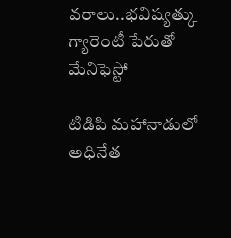వరాలు..భవిష్యత్కు గ్యారెంటీ పేరుతో మేనిఫెస్టో

టిడిపి మహానాడులో అధినేత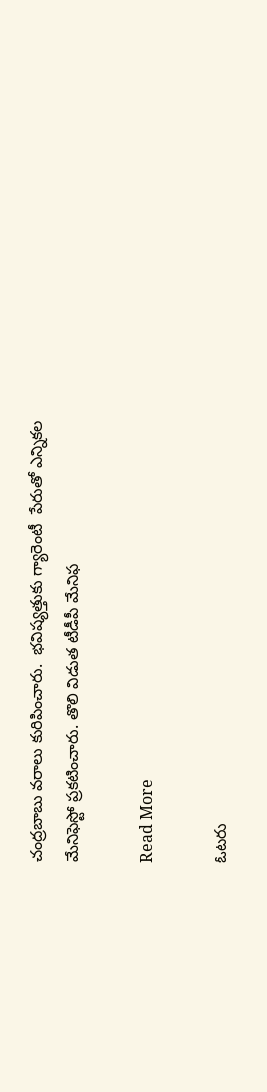చంద్రబాబు వరాలు కురిపించారు.  భవిష్యత్తుకు గ్యారెంటీ  పేరుతో ఎన్నికల మేనిఫెస్టో ప్రకటించారు. తొలి విడుత టీడీపీ మేనిఫ

Read More

ఓటరు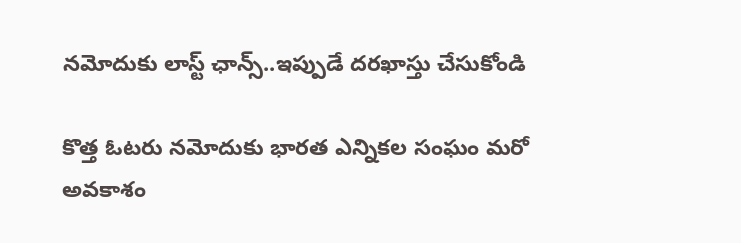నమోదుకు లాస్ట్ ఛాన్స్..ఇప్పుడే దరఖాస్తు చేసుకోండి

కొత్త ఓటరు నమోదుకు భారత ఎన్నికల సంఘం మరో అవకాశం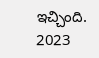ఇచ్చింది. 2023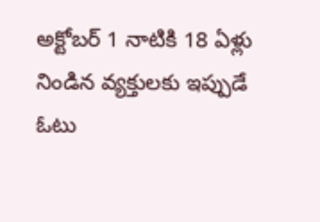అక్టోబర్ 1 నాటికి 18 ఏళ్లు నిండిన వ్యక్తులకు ఇప్పుడే ఓటు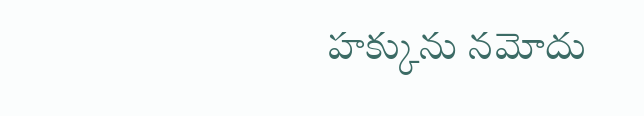హక్కును నమోదు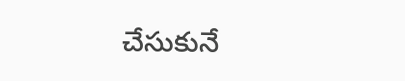చేసుకునే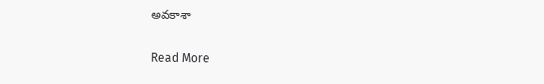అవకాశా

Read More